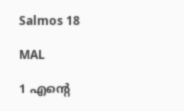Salmos 18

MAL

1 എന്‍റെ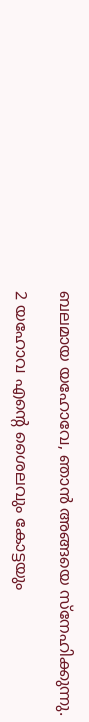ബലമായ യഹോവേ, ഞാൻ അങ്ങയെ സ്നേഹിക്കുന്നു.

2 യഹോവ എന്‍റെ ശൈലവും കോട്ടയും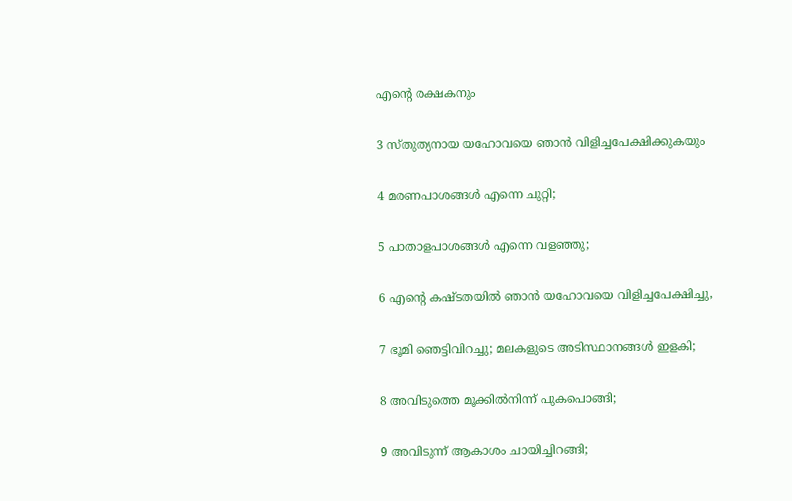എന്‍റെ രക്ഷകനും

3 സ്തുത്യനായ യഹോവയെ ഞാൻ വിളിച്ചപേക്ഷിക്കുകയും

4 മരണപാശങ്ങൾ എന്നെ ചുറ്റി;

5 പാതാളപാശങ്ങൾ എന്നെ വളഞ്ഞു;

6 എന്‍റെ കഷ്ടതയിൽ ഞാൻ യഹോവയെ വിളിച്ചപേക്ഷിച്ചു,

7 ഭൂമി ഞെട്ടിവിറച്ചു; മലകളുടെ അടിസ്ഥാനങ്ങൾ ഇളകി;

8 അവിടുത്തെ മൂക്കിൽനിന്ന് പുകപൊങ്ങി;

9 അവിടുന്ന് ആകാശം ചായിച്ചിറങ്ങി;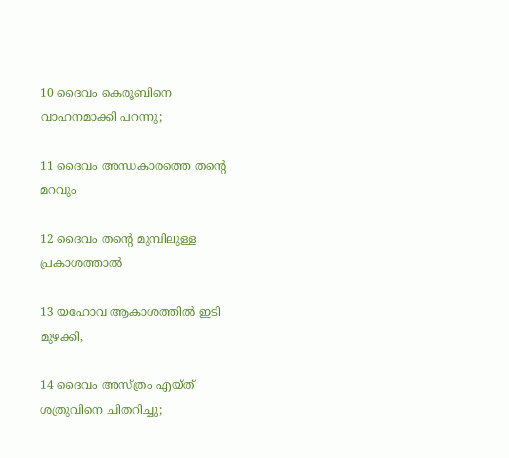10 ദൈവം കെരൂബിനെ വാഹനമാക്കി പറന്നു;

11 ദൈവം അന്ധകാരത്തെ തന്‍റെ മറവും

12 ദൈവം തന്‍റെ മുമ്പിലുള്ള പ്രകാശത്താൽ

13 യഹോവ ആകാശത്തിൽ ഇടി മുഴക്കി,

14 ദൈവം അസ്ത്രം എയ്ത് ശത്രുവിനെ ചിതറിച്ചു;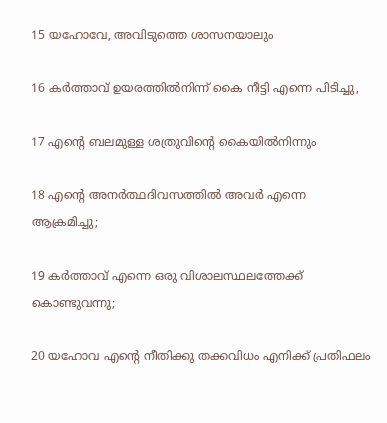15 യഹോവേ, അവിടുത്തെ ശാസനയാലും

16 കർത്താവ് ഉയരത്തിൽനിന്ന് കൈ നീട്ടി എന്നെ പിടിച്ചു,

17 എന്‍റെ ബലമുള്ള ശത്രുവിന്‍റെ കൈയിൽനിന്നും

18 എന്‍റെ അനർത്ഥദിവസത്തിൽ അവർ എന്നെ ആക്രമിച്ചു;

19 കർത്താവ് എന്നെ ഒരു വിശാലസ്ഥലത്തേക്ക് കൊണ്ടുവന്നു;

20 യഹോവ എന്‍റെ നീതിക്കു തക്കവിധം എനിക്ക് പ്രതിഫലം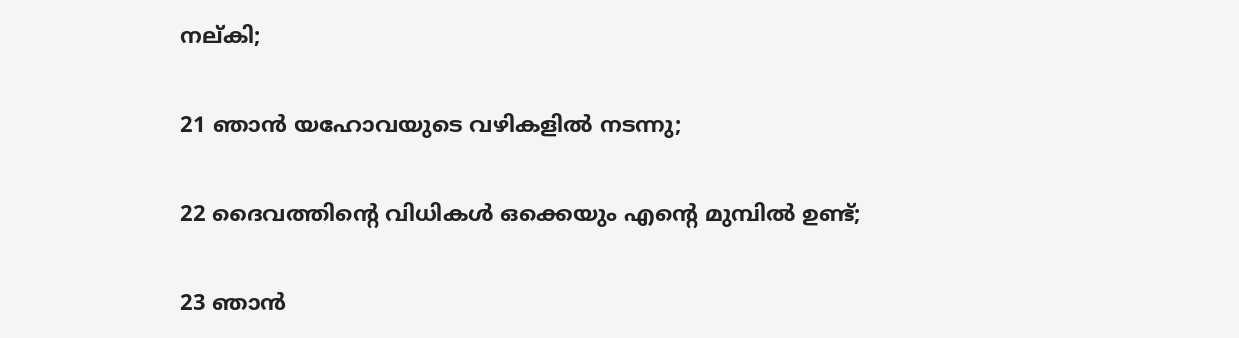നല്കി;

21 ഞാൻ യഹോവയുടെ വഴികളിൽ നടന്നു;

22 ദൈവത്തിന്‍റെ വിധികൾ ഒക്കെയും എന്‍റെ മുമ്പിൽ ഉണ്ട്;

23 ഞാൻ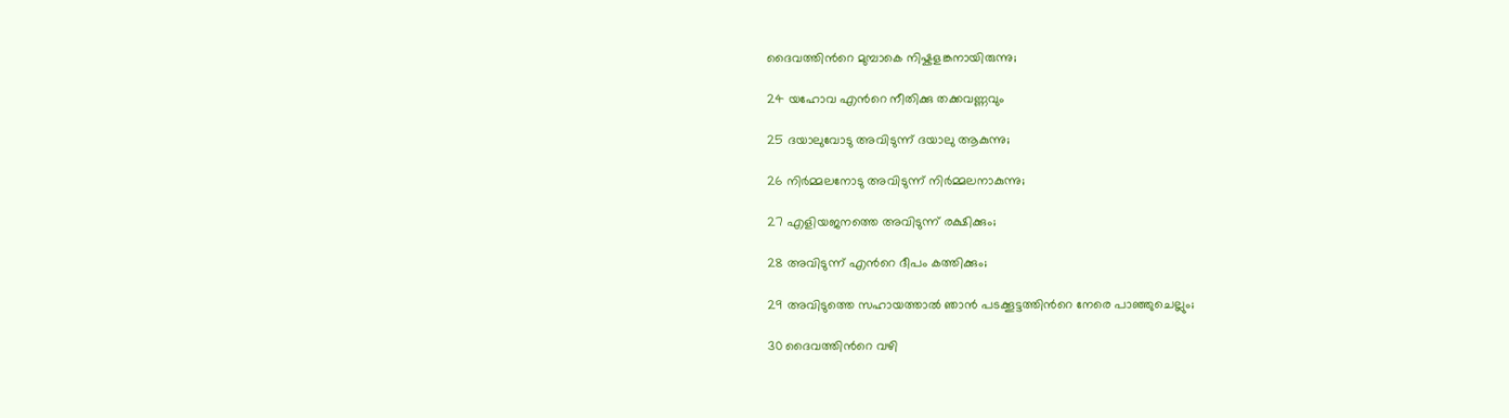ദൈവത്തിന്‍റെ മുമ്പാകെ നിഷ്കളങ്കനായിരുന്നു;

24 യഹോവ എന്‍റെ നീതിക്കു തക്കവണ്ണവും

25 ദയാലുവോടു അവിടുന്ന് ദയാലു ആകുന്നു;

26 നിർമ്മലനോടു അവിടുന്ന് നിർമ്മലനാകുന്നു;

27 എളിയജനത്തെ അവിടുന്ന് രക്ഷിക്കും;

28 അവിടുന്ന് എന്‍റെ ദീപം കത്തിക്കും;

29 അവിടുത്തെ സഹായത്താൽ ഞാൻ പടക്കൂട്ടത്തിന്‍റെ നേരെ പാഞ്ഞുചെല്ലും;

30 ദൈവത്തിന്‍റെ വഴി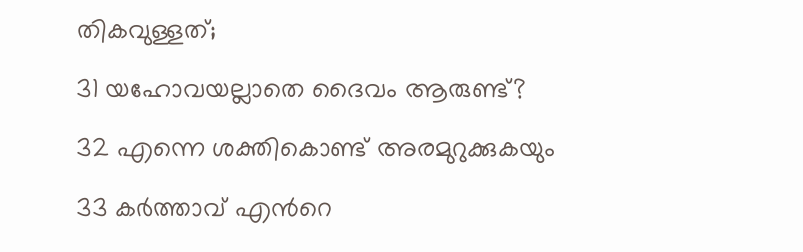തികവുള്ളത്;

31 യഹോവയല്ലാതെ ദൈവം ആരുണ്ട്?

32 എന്നെ ശക്തികൊണ്ട് അരമുറുക്കുകയും

33 കർത്താവ് എന്‍റെ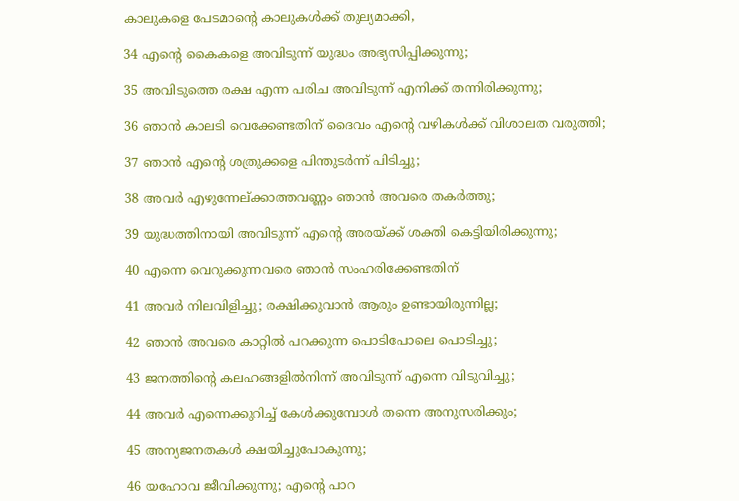കാലുകളെ പേടമാന്‍റെ കാലുകൾക്ക് തുല്യമാക്കി,

34 എന്‍റെ കൈകളെ അവിടുന്ന് യുദ്ധം അഭ്യസിപ്പിക്കുന്നു;

35 അവിടുത്തെ രക്ഷ എന്ന പരിച അവിടുന്ന് എനിക്ക് തന്നിരിക്കുന്നു;

36 ഞാൻ കാലടി വെക്കേണ്ടതിന് ദൈവം എന്‍റെ വഴികൾക്ക് വിശാലത വരുത്തി;

37 ഞാൻ എന്‍റെ ശത്രുക്കളെ പിന്തുടർന്ന് പിടിച്ചു;

38 അവർ എഴുന്നേല്ക്കാത്തവണ്ണം ഞാൻ അവരെ തകർത്തു;

39 യുദ്ധത്തിനായി അവിടുന്ന് എന്‍റെ അരയ്ക്ക് ശക്തി കെട്ടിയിരിക്കുന്നു;

40 എന്നെ വെറുക്കുന്നവരെ ഞാൻ സംഹരിക്കേണ്ടതിന്

41 അവർ നിലവിളിച്ചു; രക്ഷിക്കുവാൻ ആരും ഉണ്ടായിരുന്നില്ല;

42 ഞാൻ അവരെ കാറ്റിൽ പറക്കുന്ന പൊടിപോലെ പൊടിച്ചു;

43 ജനത്തിന്‍റെ കലഹങ്ങളിൽനിന്ന് അവിടുന്ന് എന്നെ വിടുവിച്ചു;

44 അവർ എന്നെക്കുറിച്ച് കേൾക്കുമ്പോൾ തന്നെ അനുസരിക്കും;

45 അന്യജനതകൾ ക്ഷയിച്ചുപോകുന്നു;

46 യഹോവ ജീവിക്കുന്നു; എന്‍റെ പാറ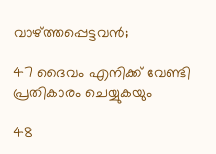വാഴ്ത്തപ്പെട്ടവൻ;

47 ദൈവം എനിക്ക് വേണ്ടി പ്രതികാരം ചെയ്യുകയും

48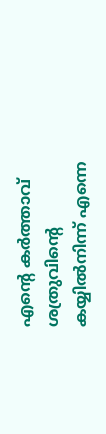എന്‍റെ കർത്താവ് ശത്രുവിന്‍റെ കയ്യിൽനിന്ന് എന്നെ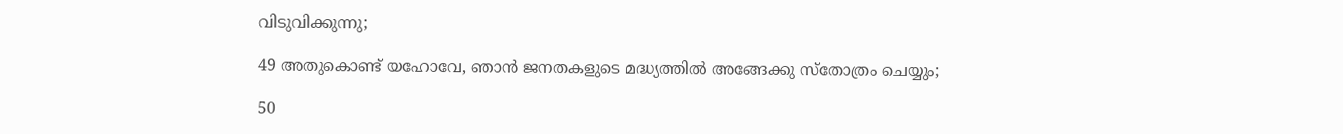വിടുവിക്കുന്നു;

49 അതുകൊണ്ട് യഹോവേ, ഞാൻ ജനതകളുടെ മദ്ധ്യത്തിൽ അങ്ങേക്കു സ്തോത്രം ചെയ്യും;

50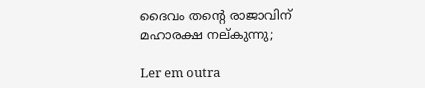ദൈവം തന്‍റെ രാജാവിന് മഹാരക്ഷ നല്കുന്നു;

Ler em outra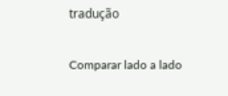tradução

Comparar lado a lado